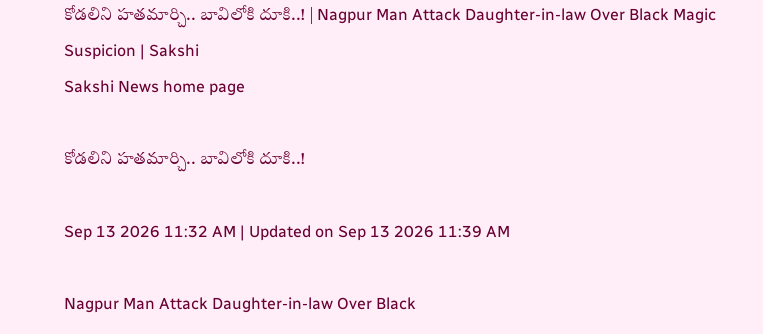కోడలిని హతమార్చి.. బావిలోకి దూకి..! | Nagpur Man Attack Daughter-in-law Over Black Magic Suspicion | Sakshi
Sakshi News home page

కోడలిని హతమార్చి.. బావిలోకి దూకి..!

Sep 13 2026 11:32 AM | Updated on Sep 13 2026 11:39 AM

Nagpur Man Attack Daughter-in-law Over Black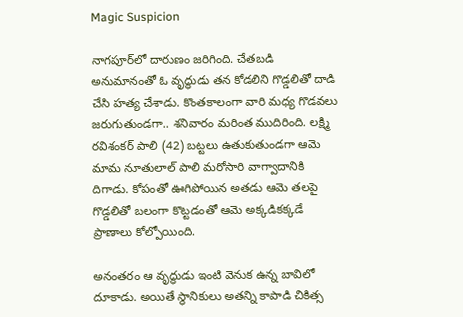Magic Suspicion

నాగపూర్‌లో దారుణం జరిగింది. చేతబడి అనుమానంతో ఓ వృద్ధుడు తన కోడలిని గొడ్డలితో దాడి చేసి హత్య చేశాడు. కొంతకాలంగా వారి మధ్య గొడవలు జరుగుతుండగా.. శనివారం మరింత ముదిరింది. లక్ష్మి రవిశంకర్ పాలి (42) బట్టలు ఉతుకుతుండగా ఆమె మామ నూతులాల్ పాలి మరోసారి వాగ్వాదానికి దిగాడు. కోపంతో ఊగిపోయిన అతడు ఆమె తలపై గొడ్డలితో బలంగా కొట్టడంతో ఆమె అక్కడికక్కడే ప్రాణాలు కోల్పోయింది.

అనంతరం ఆ వృద్ధుడు ఇంటి వెనుక ఉన్న బావిలో దూకాడు. అయితే స్థానికులు అతన్ని కాపాడి చికిత్స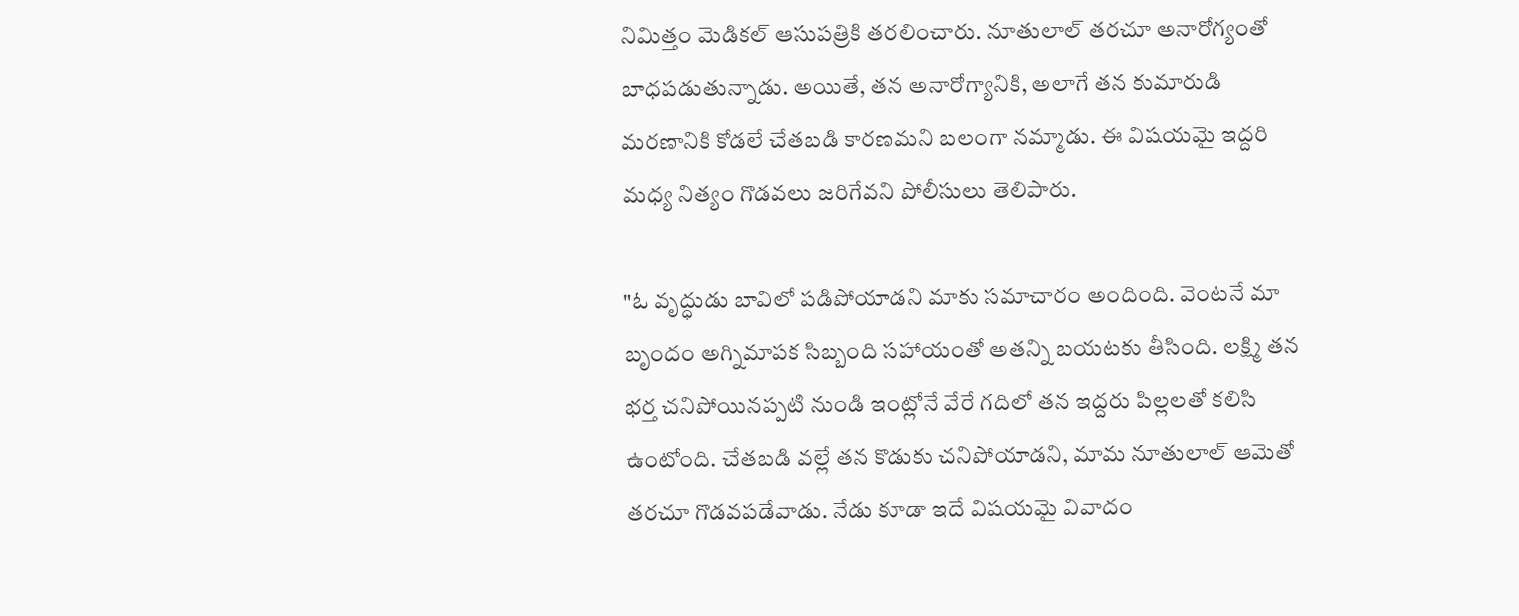నిమిత్తం మెడికల్ ఆసుపత్రికి తరలించారు. నూతులాల్ తరచూ అనారోగ్యంతో బాధపడుతున్నాడు. అయితే, తన అనారోగ్యానికి, అలాగే తన కుమారుడి మరణానికి కోడలే చేతబడి కారణమని బలంగా నమ్మాడు. ఈ విషయమై ఇద్దరి మధ్య నిత్యం గొడవలు జరిగేవని పోలీసులు తెలిపారు.

"ఓ వృద్ధుడు బావిలో పడిపోయాడని మాకు సమాచారం అందింది. వెంటనే మా బృందం అగ్నిమాపక సిబ్బంది సహాయంతో అతన్ని బయటకు తీసింది. లక్ష్మి తన భర్త చనిపోయినప్పటి నుండి ఇంట్లోనే వేరే గదిలో తన ఇద్దరు పిల్లలతో కలిసి ఉంటోంది. చేతబడి వల్లే తన కొడుకు చనిపోయాడని, మామ నూతులాల్ ఆమెతో తరచూ గొడవపడేవాడు. నేడు కూడా ఇదే విషయమై వివాదం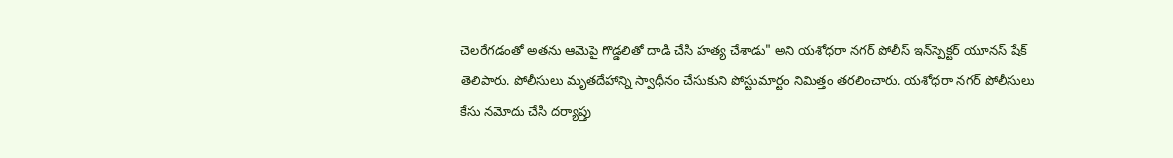చెలరేగడంతో అతను ఆమెపై గొడ్డలితో దాడి చేసి హత్య చేశాడు" అని యశోధరా నగర్ పోలీస్ ఇన్‌స్పెక్టర్ యూనస్ షేక్ తెలిపారు. పోలీసులు మృతదేహాన్ని స్వాధీనం చేసుకుని పోస్టుమార్టం నిమిత్తం తరలించారు. యశోధరా నగర్ పోలీసులు కేసు నమోదు చేసి దర్యాప్తు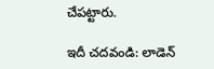చేపట్టారు.

ఇదీ చదవండి: లాడెన్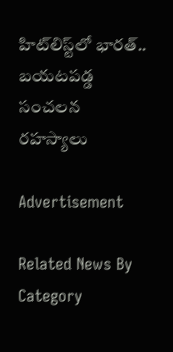హిట్‌లిస్ట్‌లో భారత్.. బయటపడ్డ సంచలన రహస్యాలు

Advertisement

Related News By Category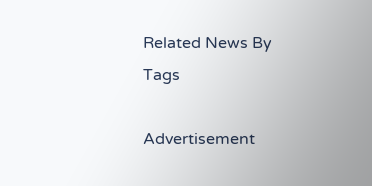Related News By Tags

Advertisement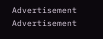Advertisement
Advertisement